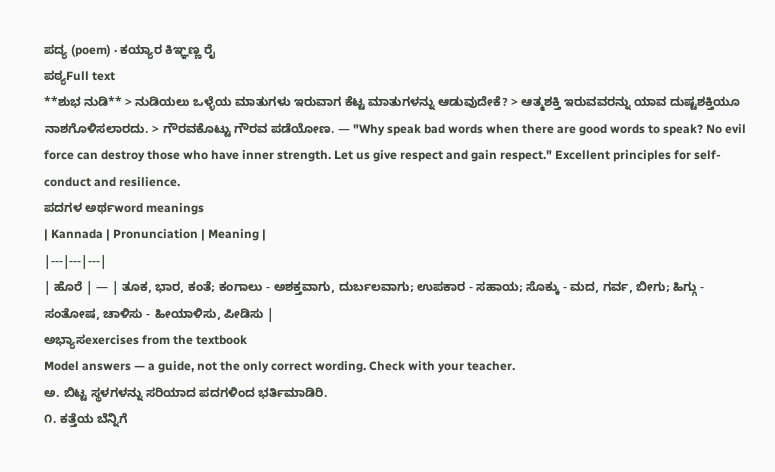ಪದ್ಯ (poem) · ಕಯ್ಯಾರ ಕಿಞ್ಞಣ್ಣ ರೈ
ಪಠ್ಯFull text
**ಶುಭ ನುಡಿ** > ನುಡಿಯಲು ಒಳ್ಳೆಯ ಮಾತುಗಳು ಇರುವಾಗ ಕೆಟ್ಟ ಮಾತುಗಳನ್ನು ಆಡುವುದೇಕೆ? > ಆತ್ಮಶಕ್ತಿ ಇರುವವರನ್ನು ಯಾವ ದುಷ್ಟಶಕ್ತಿಯೂ ನಾಶಗೊಳಿಸಲಾರದು. > ಗೌರವಕೊಟ್ಟು ಗೌರವ ಪಡೆಯೋಣ. — "Why speak bad words when there are good words to speak? No evil force can destroy those who have inner strength. Let us give respect and gain respect." Excellent principles for self-conduct and resilience.
ಪದಗಳ ಅರ್ಥword meanings
| Kannada | Pronunciation | Meaning |
|---|---|---|
| ಹೊರೆ | — | ತೂಕ, ಭಾರ, ಕಂತೆ; ಕಂಗಾಲು - ಅಶಕ್ತವಾಗು, ದುರ್ಬಲವಾಗು; ಉಪಕಾರ - ಸಹಾಯ; ಸೊಕ್ಕು - ಮದ, ಗರ್ವ, ಬೀಗು; ಹಿಗ್ಗು - ಸಂತೋಷ, ಚಾಳಿಸು - ಹೀಯಾಳಿಸು, ಪೀಡಿಸು |
ಅಭ್ಯಾಸexercises from the textbook
Model answers — a guide, not the only correct wording. Check with your teacher.
ಅ. ಬಿಟ್ಟ ಸ್ಥಳಗಳನ್ನು ಸರಿಯಾದ ಪದಗಳಿಂದ ಭರ್ತಿಮಾಡಿರಿ.
೧. ಕತ್ತೆಯ ಬೆನ್ನಿಗೆ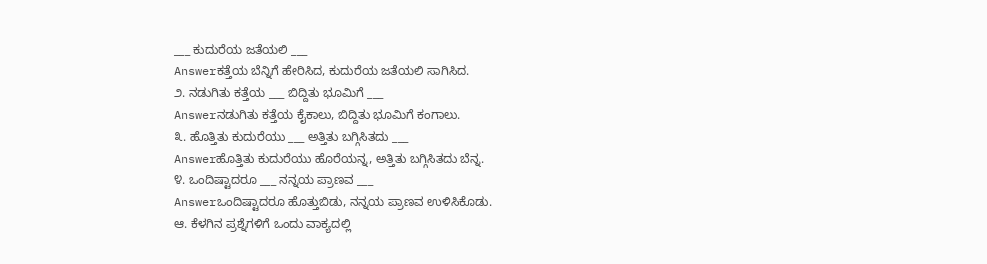___ ಕುದುರೆಯ ಜತೆಯಲಿ ___
Answerಕತ್ತೆಯ ಬೆನ್ನಿಗೆ ಹೇರಿಸಿದ, ಕುದುರೆಯ ಜತೆಯಲಿ ಸಾಗಿಸಿದ.
೨. ನಡುಗಿತು ಕತ್ತೆಯ ___ ಬಿದ್ದಿತು ಭೂಮಿಗೆ ___
Answerನಡುಗಿತು ಕತ್ತೆಯ ಕೈಕಾಲು, ಬಿದ್ದಿತು ಭೂಮಿಗೆ ಕಂಗಾಲು.
೩. ಹೊತ್ತಿತು ಕುದುರೆಯು ___ ಅತ್ತಿತು ಬಗ್ಗಿಸಿತದು ___
Answerಹೊತ್ತಿತು ಕುದುರೆಯು ಹೊರೆಯನ್ನ, ಅತ್ತಿತು ಬಗ್ಗಿಸಿತದು ಬೆನ್ನ.
೪. ಒಂದಿಷ್ಟಾದರೂ ___ ನನ್ನಯ ಪ್ರಾಣವ ___
Answerಒಂದಿಷ್ಟಾದರೂ ಹೊತ್ತುಬಿಡು, ನನ್ನಯ ಪ್ರಾಣವ ಉಳಿಸಿಕೊಡು.
ಆ. ಕೆಳಗಿನ ಪ್ರಶ್ನೆಗಳಿಗೆ ಒಂದು ವಾಕ್ಯದಲ್ಲಿ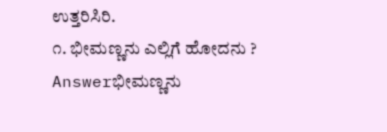ಉತ್ತರಿಸಿರಿ.
೧. ಭೀಮಣ್ಣನು ಎಲ್ಲಿಗೆ ಹೋದನು ?
Answerಭೀಮಣ್ಣನು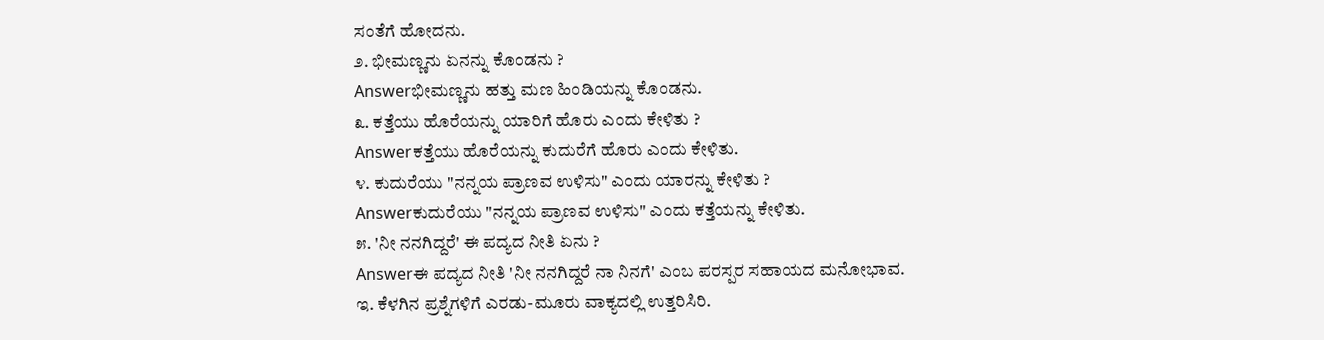ಸಂತೆಗೆ ಹೋದನು.
೨. ಭೀಮಣ್ಣನು ಏನನ್ನು ಕೊಂಡನು ?
Answerಭೀಮಣ್ಣನು ಹತ್ತು ಮಣ ಹಿಂಡಿಯನ್ನು ಕೊಂಡನು.
೩. ಕತ್ತೆಯು ಹೊರೆಯನ್ನು ಯಾರಿಗೆ ಹೊರು ಎಂದು ಕೇಳಿತು ?
Answerಕತ್ತೆಯು ಹೊರೆಯನ್ನು ಕುದುರೆಗೆ ಹೊರು ಎಂದು ಕೇಳಿತು.
೪. ಕುದುರೆಯು "ನನ್ನಯ ಪ್ರಾಣವ ಉಳಿಸು" ಎಂದು ಯಾರನ್ನು ಕೇಳಿತು ?
Answerಕುದುರೆಯು "ನನ್ನಯ ಪ್ರಾಣವ ಉಳಿಸು" ಎಂದು ಕತ್ತೆಯನ್ನು ಕೇಳಿತು.
೫. 'ನೀ ನನಗಿದ್ದರೆ' ಈ ಪದ್ಯದ ನೀತಿ ಏನು ?
Answerಈ ಪದ್ಯದ ನೀತಿ 'ನೀ ನನಗಿದ್ದರೆ ನಾ ನಿನಗೆ' ಎಂಬ ಪರಸ್ಪರ ಸಹಾಯದ ಮನೋಭಾವ.
ಇ. ಕೆಳಗಿನ ಪ್ರಶ್ನೆಗಳಿಗೆ ಎರಡು-ಮೂರು ವಾಕ್ಯದಲ್ಲಿ ಉತ್ತರಿಸಿರಿ.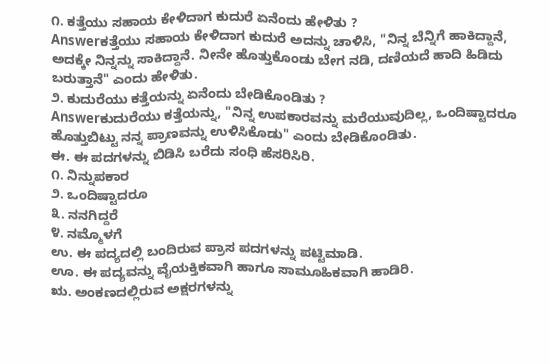೧. ಕತ್ತೆಯು ಸಹಾಯ ಕೇಳಿದಾಗ ಕುದುರೆ ಏನೆಂದು ಹೇಳಿತು ?
Answerಕತ್ತೆಯು ಸಹಾಯ ಕೇಳಿದಾಗ ಕುದುರೆ ಅದನ್ನು ಚಾಳಿಸಿ, "ನಿನ್ನ ಬೆನ್ನಿಗೆ ಹಾಕಿದ್ದಾನೆ, ಅದಕ್ಕೇ ನಿನ್ನನ್ನು ಸಾಕಿದ್ದಾನೆ. ನೀನೇ ಹೊತ್ತುಕೊಂಡು ಬೇಗ ನಡಿ, ದಣಿಯದೆ ಹಾದಿ ಹಿಡಿದು ಬರುತ್ತಾನೆ" ಎಂದು ಹೇಳಿತು.
೨. ಕುದುರೆಯು ಕತ್ತೆಯನ್ನು ಏನೆಂದು ಬೇಡಿಕೊಂಡಿತು ?
Answerಕುದುರೆಯು ಕತ್ತೆಯನ್ನು, "ನಿನ್ನ ಉಪಕಾರವನ್ನು ಮರೆಯುವುದಿಲ್ಲ, ಒಂದಿಷ್ಟಾದರೂ ಹೊತ್ತುಬಿಟ್ಟು ನನ್ನ ಪ್ರಾಣವನ್ನು ಉಳಿಸಿಕೊಡು" ಎಂದು ಬೇಡಿಕೊಂಡಿತು.
ಈ. ಈ ಪದಗಳನ್ನು ಬಿಡಿಸಿ ಬರೆದು ಸಂಧಿ ಹೆಸರಿಸಿರಿ.
೧. ನಿನ್ನುಪಕಾರ
೨. ಒಂದಿಷ್ಟಾದರೂ
೩. ನನಗಿದ್ದರೆ
೪. ನಮ್ಮೊಳಗೆ
ಉ. ಈ ಪದ್ಯದಲ್ಲಿ ಬಂದಿರುವ ಪ್ರಾಸ ಪದಗಳನ್ನು ಪಟ್ಟಿಮಾಡಿ.
ಊ. ಈ ಪದ್ಯವನ್ನು ವೈಯಕ್ತಿಕವಾಗಿ ಹಾಗೂ ಸಾಮೂಹಿಕವಾಗಿ ಹಾಡಿರಿ.
ಋ. ಅಂಕಣದಲ್ಲಿರುವ ಅಕ್ಷರಗಳನ್ನು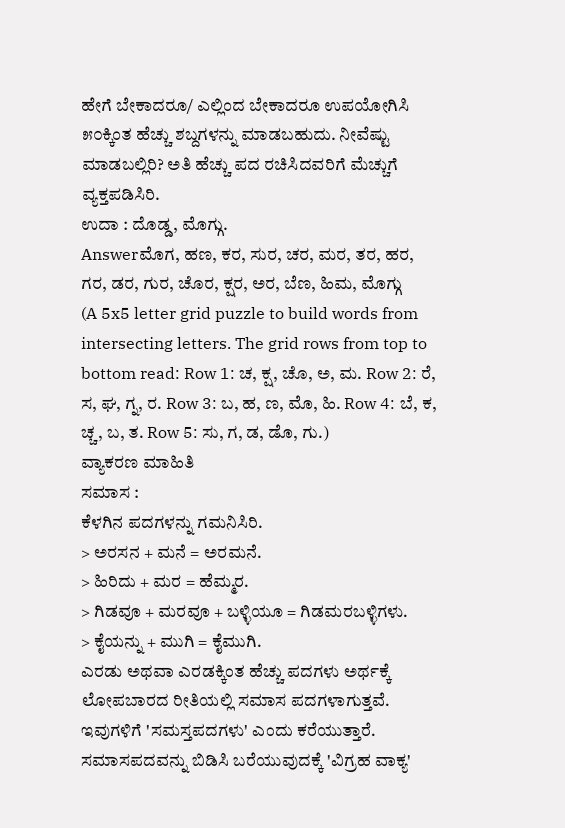ಹೇಗೆ ಬೇಕಾದರೂ/ ಎಲ್ಲಿಂದ ಬೇಕಾದರೂ ಉಪಯೋಗಿಸಿ ೫೦ಕ್ಕಿಂತ ಹೆಚ್ಚು ಶಬ್ದಗಳನ್ನು ಮಾಡಬಹುದು. ನೀವೆಷ್ಟು ಮಾಡಬಲ್ಲಿರಿ? ಅತಿ ಹೆಚ್ಚು ಪದ ರಚಿಸಿದವರಿಗೆ ಮೆಚ್ಚುಗೆ ವ್ಯಕ್ತಪಡಿಸಿರಿ.
ಉದಾ : ದೊಡ್ಡ, ಮೊಗ್ಗು.
Answerಮೊಗ, ಹಣ, ಕರ, ಸುರ, ಚರ, ಮರ, ತರ, ಹರ, ಗರ, ಡರ, ಗುರ, ಚೊರ, ಕ್ಷರ, ಅರ, ಬೆಣ, ಹಿಮ, ಮೊಗ್ಗು
(A 5x5 letter grid puzzle to build words from intersecting letters. The grid rows from top to bottom read: Row 1: ಚ, ಕ್ಷ, ಚೊ, ಅ, ಮ. Row 2: ರೆ, ಸ, ಘ, ಗ್ನ, ರ. Row 3: ಬ, ಹ, ಣ, ಮೊ, ಹಿ. Row 4: ಬೆ, ಕ, ಚ್ಚ, ಬ, ತ. Row 5: ಸು, ಗ, ಡ, ಡೊ, ಗು.)
ವ್ಯಾಕರಣ ಮಾಹಿತಿ
ಸಮಾಸ :
ಕೆಳಗಿನ ಪದಗಳನ್ನು ಗಮನಿಸಿರಿ.
> ಅರಸನ + ಮನೆ = ಅರಮನೆ.
> ಹಿರಿದು + ಮರ = ಹೆಮ್ಮರ.
> ಗಿಡವೂ + ಮರವೂ + ಬಳ್ಳಿಯೂ = ಗಿಡಮರಬಳ್ಳಿಗಳು.
> ಕೈಯನ್ನು + ಮುಗಿ = ಕೈಮುಗಿ.
ಎರಡು ಅಥವಾ ಎರಡಕ್ಕಿಂತ ಹೆಚ್ಚು ಪದಗಳು ಅರ್ಥಕ್ಕೆ ಲೋಪಬಾರದ ರೀತಿಯಲ್ಲಿ ಸಮಾಸ ಪದಗಳಾಗುತ್ತವೆ. ಇವುಗಳಿಗೆ 'ಸಮಸ್ತಪದಗಳು' ಎಂದು ಕರೆಯುತ್ತಾರೆ. ಸಮಾಸಪದವನ್ನು ಬಿಡಿಸಿ ಬರೆಯುವುದಕ್ಕೆ 'ವಿಗ್ರಹ ವಾಕ್ಯ'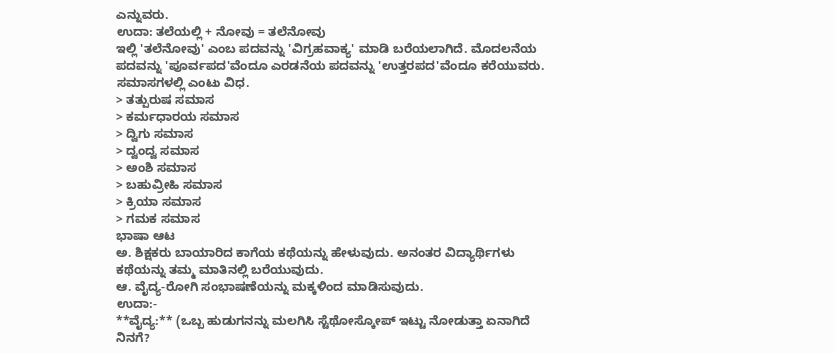ಎನ್ನುವರು.
ಉದಾ: ತಲೆಯಲ್ಲಿ + ನೋವು = ತಲೆನೋವು
ಇಲ್ಲಿ 'ತಲೆನೋವು' ಎಂಬ ಪದವನ್ನು 'ವಿಗ್ರಹವಾಕ್ಯ' ಮಾಡಿ ಬರೆಯಲಾಗಿದೆ. ಮೊದಲನೆಯ ಪದವನ್ನು 'ಪೂರ್ವಪದ'ವೆಂದೂ ಎರಡನೆಯ ಪದವನ್ನು 'ಉತ್ತರಪದ'ವೆಂದೂ ಕರೆಯುವರು.
ಸಮಾಸಗಳಲ್ಲಿ ಎಂಟು ವಿಧ.
> ತತ್ಪುರುಷ ಸಮಾಸ
> ಕರ್ಮಧಾರಯ ಸಮಾಸ
> ದ್ವಿಗು ಸಮಾಸ
> ದ್ವಂದ್ವ ಸಮಾಸ
> ಅಂಶಿ ಸಮಾಸ
> ಬಹುವ್ರೀಹಿ ಸಮಾಸ
> ಕ್ರಿಯಾ ಸಮಾಸ
> ಗಮಕ ಸಮಾಸ
ಭಾಷಾ ಆಟ
ಅ. ಶಿಕ್ಷಕರು ಬಾಯಾರಿದ ಕಾಗೆಯ ಕಥೆಯನ್ನು ಹೇಳುವುದು. ಅನಂತರ ವಿದ್ಯಾರ್ಥಿಗಳು ಕಥೆಯನ್ನು ತಮ್ಮ ಮಾತಿನಲ್ಲಿ ಬರೆಯುವುದು.
ಆ. ವೈದ್ಯ-ರೋಗಿ ಸಂಭಾಷಣೆಯನ್ನು ಮಕ್ಕಳಿಂದ ಮಾಡಿಸುವುದು.
ಉದಾ:-
**ವೈದ್ಯ:** (ಒಬ್ಬ ಹುಡುಗನನ್ನು ಮಲಗಿಸಿ ಸ್ಟೆಥೋಸ್ಕೋಪ್ ಇಟ್ಟು ನೋಡುತ್ತಾ ಏನಾಗಿದೆ ನಿನಗೆ?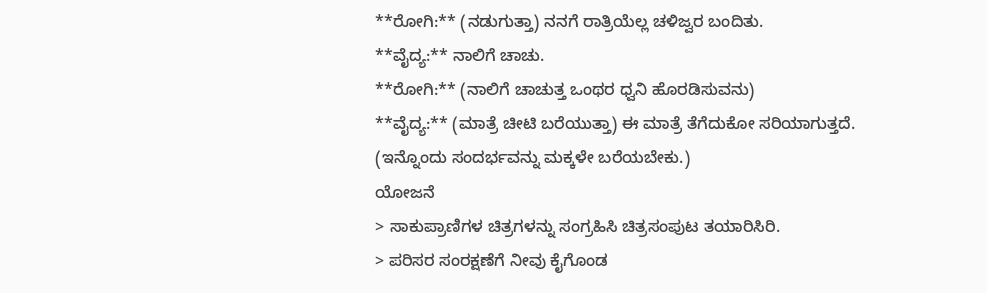**ರೋಗಿ:** (ನಡುಗುತ್ತಾ) ನನಗೆ ರಾತ್ರಿಯೆಲ್ಲ ಚಳಿಜ್ವರ ಬಂದಿತು.
**ವೈದ್ಯ:** ನಾಲಿಗೆ ಚಾಚು.
**ರೋಗಿ:** (ನಾಲಿಗೆ ಚಾಚುತ್ತ ಒಂಥರ ಧ್ವನಿ ಹೊರಡಿಸುವನು)
**ವೈದ್ಯ:** (ಮಾತ್ರೆ ಚೀಟಿ ಬರೆಯುತ್ತಾ) ಈ ಮಾತ್ರೆ ತೆಗೆದುಕೋ ಸರಿಯಾಗುತ್ತದೆ.
(ಇನ್ನೊಂದು ಸಂದರ್ಭವನ್ನು ಮಕ್ಕಳೇ ಬರೆಯಬೇಕು.)
ಯೋಜನೆ
> ಸಾಕುಪ್ರಾಣಿಗಳ ಚಿತ್ರಗಳನ್ನು ಸಂಗ್ರಹಿಸಿ ಚಿತ್ರಸಂಪುಟ ತಯಾರಿಸಿರಿ.
> ಪರಿಸರ ಸಂರಕ್ಷಣೆಗೆ ನೀವು ಕೈಗೊಂಡ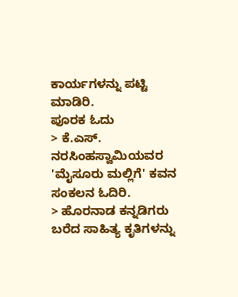ಕಾರ್ಯಗಳನ್ನು ಪಟ್ಟಿ ಮಾಡಿರಿ.
ಪೂರಕ ಓದು
> ಕೆ.ಎಸ್. ನರಸಿಂಹಸ್ವಾಮಿಯವರ 'ಮೈಸೂರು ಮಲ್ಲಿಗೆ' ಕವನ ಸಂಕಲನ ಓದಿರಿ.
> ಹೊರನಾಡ ಕನ್ನಡಿಗರು ಬರೆದ ಸಾಹಿತ್ಯ ಕೃತಿಗಳನ್ನು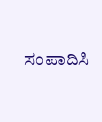ಸಂಪಾದಿಸಿ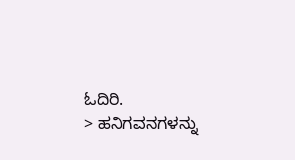ಓದಿರಿ.
> ಹನಿಗವನಗಳನ್ನು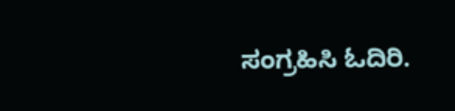ಸಂಗ್ರಹಿಸಿ ಓದಿರಿ.